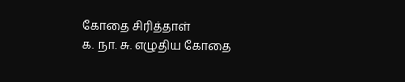கோதை சிரித்தாள்
க. நா. சு. எழுதிய கோதை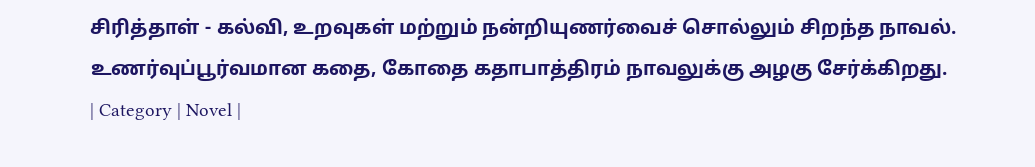சிரித்தாள் - கல்வி, உறவுகள் மற்றும் நன்றியுணர்வைச் சொல்லும் சிறந்த நாவல். உணர்வுப்பூர்வமான கதை, கோதை கதாபாத்திரம் நாவலுக்கு அழகு சேர்க்கிறது.
| Category | Novel |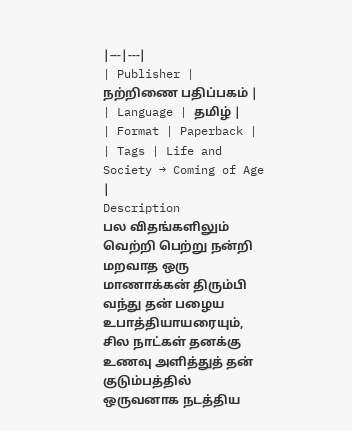|---|---|
| Publisher | நற்றிணை பதிப்பகம் |
| Language | தமிழ் |
| Format | Paperback |
| Tags | Life and Society → Coming of Age |
Description
பல விதங்களிலும் வெற்றி பெற்று நன்றி மறவாத ஒரு மாணாக்கன் திரும்பி வந்து தன் பழைய உபாத்தியாயரையும், சில நாட்கள் தனக்கு உணவு அளித்துத் தன் குடும்பத்தில் ஒருவனாக நடத்திய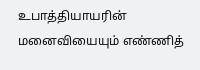உபாத்தியாயரின் மனைவியையும் எண்ணித்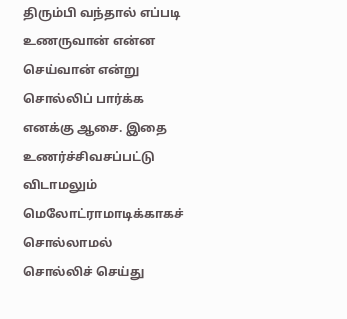திரும்பி வந்தால் எப்படி உணருவான் என்ன செய்வான் என்று சொல்லிப் பார்க்க எனக்கு ஆசை. இதை உணர்ச்சிவசப்பட்டு விடாமலும் மெலோட்ராமாடிக்காகச் சொல்லாமல் சொல்லிச் செய்து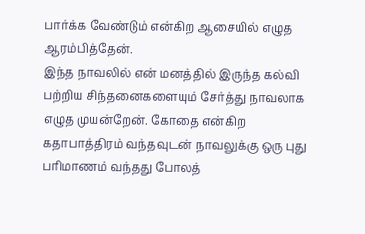பார்க்க வேண்டும் என்கிற ஆசையில் எழுத ஆரம்பித்தேன்.
இந்த நாவலில் என் மனத்தில் இருந்த கல்வி பற்றிய சிந்தனைகளையும் சேர்த்து நாவலாக எழுத முயன்றேன். கோதை என்கிற கதாபாத்திரம் வந்தவுடன் நாவலுக்கு ஒரு புது பரிமாணம் வந்தது போலத்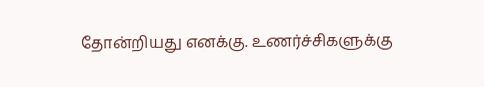தோன்றியது எனக்கு. உணர்ச்சிகளுக்கு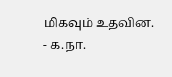மிகவும் உதவின.
- க.நா.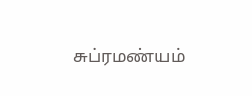சுப்ரமண்யம்